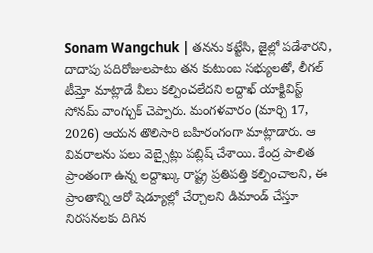Sonam Wangchuk | తనను కట్టేసి, జైల్లో పడేశారని, దాదాపు పదిరోజులపాటు తన కుటుంబ సభ్యులతో, లీగల్ టీమ్తో మాట్లాడే వీలు కల్పించలేదని లద్దాఖ్ యాక్టివిస్ట్ సోనమ్ వాంగ్చుక్ చెప్పారు. మంగళవారం (మార్చి 17, 2026) ఆయన తొలిసారి బహిరంగంగా మాట్లాడారు. ఆ వివరాలను పలు వెబ్సైట్లు పబ్లిష్ చేశాయి. కేంద్ర పాలిత ప్రాంతంగా ఉన్న లద్దాఖ్కు రాష్ట్ర ప్రతిపత్తి కల్పించాలని, ఈ ప్రాంతాన్ని ఆరో షెడ్యూల్లో చేర్చాలని డిమాండ్ చేస్తూ నిరసనలకు దిగిన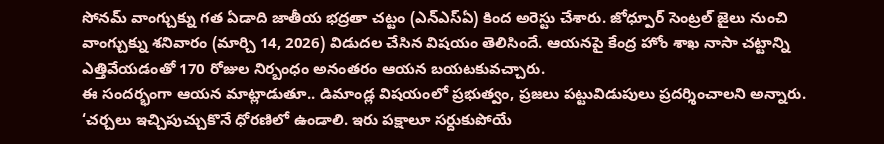సోనమ్ వాంగ్చుక్ను గత ఏడాది జాతీయ భద్రతా చట్టం (ఎన్ఎస్ఏ) కింద అరెస్టు చేశారు. జోధ్పూర్ సెంట్రల్ జైలు నుంచి వాంగ్చుక్ను శనివారం (మార్చి 14, 2026) విడుదల చేసిన విషయం తెలిసిందే. ఆయనపై కేంద్ర హోం శాఖ నాసా చట్టాన్ని ఎత్తివేయడంతో 170 రోజుల నిర్బంధం అనంతరం ఆయన బయటకువచ్చారు.
ఈ సందర్భంగా ఆయన మాట్లాడుతూ.. డిమాండ్ల విషయంలో ప్రభుత్వం, ప్రజలు పట్టువిడుపులు ప్రదర్శించాలని అన్నారు. ‘చర్చలు ఇచ్చిపుచ్చుకొనే ధోరణిలో ఉండాలి. ఇరు పక్షాలూ సర్దుకుపోయే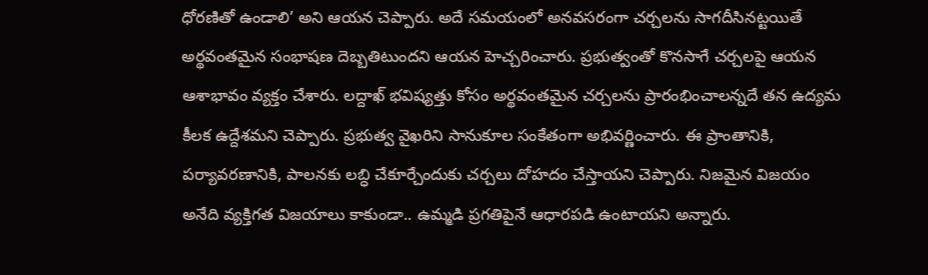ధోరణితో ఉండాలి’ అని ఆయన చెప్పారు. అదే సమయంలో అనవసరంగా చర్చలను సాగదీసినట్టయితే అర్థవంతమైన సంభాషణ దెబ్బతిటుందని ఆయన హెచ్చరించారు. ప్రభుత్వంతో కొనసాగే చర్చలపై ఆయన ఆశాభావం వ్యక్తం చేశారు. లద్దాఖ్ భవిష్యత్తు కోసం అర్థవంతమైన చర్చలను ప్రారంభించాలన్నదే తన ఉద్యమ కీలక ఉద్దేశమని చెప్పారు. ప్రభుత్వ వైఖరిని సానుకూల సంకేతంగా అభివర్ణించారు. ఈ ప్రాంతానికి, పర్యావరణానికి, పాలనకు లబ్ధి చేకూర్చేందుకు చర్చలు దోహదం చేస్తాయని చెప్పారు. నిజమైన విజయం అనేది వ్యక్తిగత విజయాలు కాకుండా.. ఉమ్మడి ప్రగతిపైనే ఆధారపడి ఉంటాయని అన్నారు.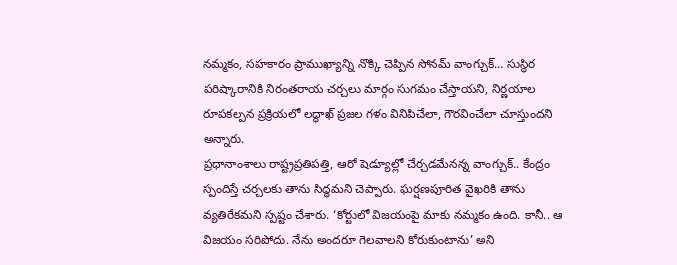నమ్మకం, సహకారం ప్రాముఖ్యాన్ని నొక్కి చెప్పిన సోనమ్ వాంగ్చుక్… సుస్థిర పరిష్కారానికి నిరంతరాయ చర్చలు మార్గం సుగమం చేస్తాయని, నిర్ణయాల రూపకల్పన ప్రక్రియలో లద్ధాఖ్ ప్రజల గళం వినిపిచేలా, గౌరవించేలా చూస్తుందని అన్నారు.
ప్రధానాంశాలు రాష్ట్రప్రతిపత్తి, ఆరో షెడ్యూల్లో చేర్చడమేనన్న వాంగ్చుక్.. కేంద్రం స్పందిస్తే చర్చలకు తాను సిద్ధమని చెప్పారు. ఘర్షణపూరిత వైఖరికి తాను వ్యతిరేకమని స్పష్టం చేశారు. ‘కోర్టులో విజయంపై మాకు నమ్మకం ఉంది. కానీ.. ఆ విజయం సరిపోదు. నేను అందరూ గెలవాలని కోరుకుంటాను’ అని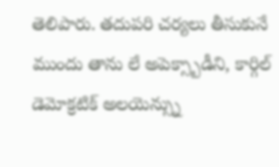తెలిపారు. తదుపరి చర్యలు తీసుకునే ముందు తాను లే అపెక్స్బాడీని, కార్గిల్ డెమోక్రటిక్ అలయెన్స్ను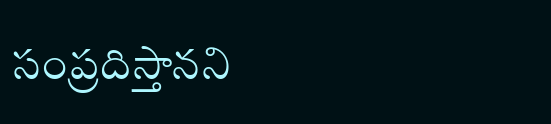సంప్రదిస్తానని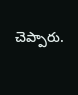చెప్పారు.